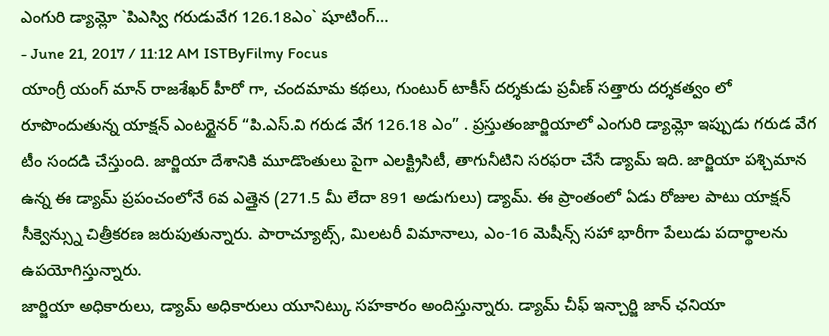ఎంగురి డ్యామ్లో `పిఎస్వి గరుడువేగ 126.18ఎం` షూటింగ్…
- June 21, 2017 / 11:12 AM ISTByFilmy Focus
యాంగ్రీ యంగ్ మాన్ రాజశేఖర్ హీరో గా, చందమామ కథలు, గుంటుర్ టాకీస్ దర్శకుడు ప్రవీణ్ సత్తారు దర్శకత్వం లో రూపొందుతున్న యాక్షన్ ఎంటర్టైనర్ “పి.ఎస్.వి గరుడ వేగ 126.18 ఎం” . ప్రస్తుతంజార్జియాలో ఎంగురి డ్యామ్లో ఇప్పుడు గరుడ వేగ టీం సందడి చేస్తుంది. జార్జియా దేశానికి మూడొంతులు పైగా ఎలక్ట్రిసిటీ, తాగునీటిని సరఫరా చేసే డ్యామ్ ఇది. జార్జియా పశ్చిమాన ఉన్న ఈ డ్యామ్ ప్రపంచంలోనే 6వ ఎత్తైన (271.5 మీ లేదా 891 అడుగులు) డ్యామ్. ఈ ప్రాంతంలో ఏడు రోజుల పాటు యాక్షన్ సీక్వెన్స్ను చిత్రీకరణ జరుపుతున్నారు. పారాచ్యూట్స్, మిలటరీ విమానాలు, ఎం-16 మెషీన్స్ సహా భారీగా పేలుడు పదార్థాలను ఉపయోగిస్తున్నారు.
జార్జియా అధికారులు, డ్యామ్ అధికారులు యూనిట్కు సహకారం అందిస్తున్నారు. డ్యామ్ చీఫ్ ఇన్చార్జి జాన్ ఛనియా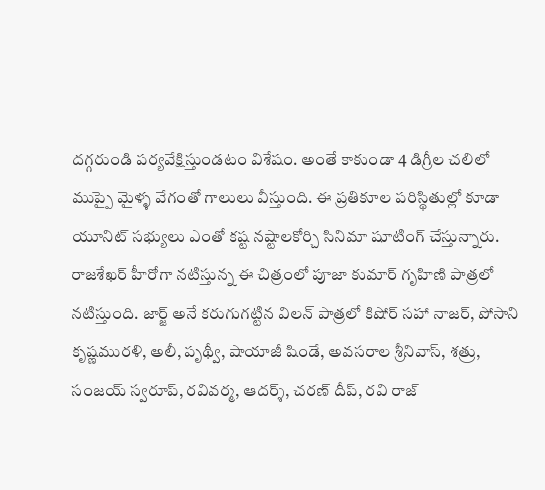దగ్గరుండి పర్యవేక్షిస్తుండటం విశేషం. అంతే కాకుండా 4 డిగ్రీల చలిలో ముప్పై మైళ్ళ వేగంతో గాలులు వీస్తుంది. ఈ ప్రతికూల పరిస్థితుల్లో కూడా యూనిట్ సభ్యులు ఎంతో కష్ట నష్టాలకోర్చి సినిమా షూటింగ్ చేస్తున్నారు. రాజశేఖర్ హీరోగా నటిస్తున్న ఈ చిత్రంలో పూజా కుమార్ గృహిణి పాత్రలో నటిస్తుంది. జార్జ్ అనే కరుగుగట్టిన విలన్ పాత్రలో కిషోర్ సహా నాజర్, పోసాని కృష్ణమురళి, అలీ, పృథ్వీ, షాయాజీ షిండే, అవసరాల శ్రీనివాస్, శత్రు, సంజయ్ స్వరూప్, రవివర్మ, ఆదర్శ్, చరణ్ దీప్, రవి రాజ్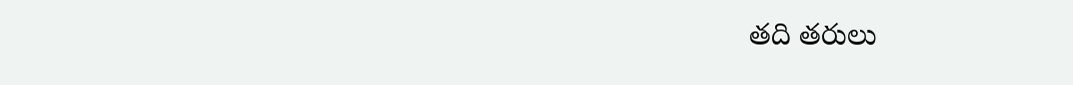తది తరులు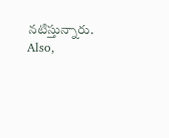నటిస్తున్నారు.
Also,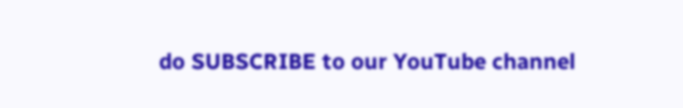do SUBSCRIBE to our YouTube channel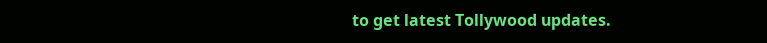to get latest Tollywood updates.